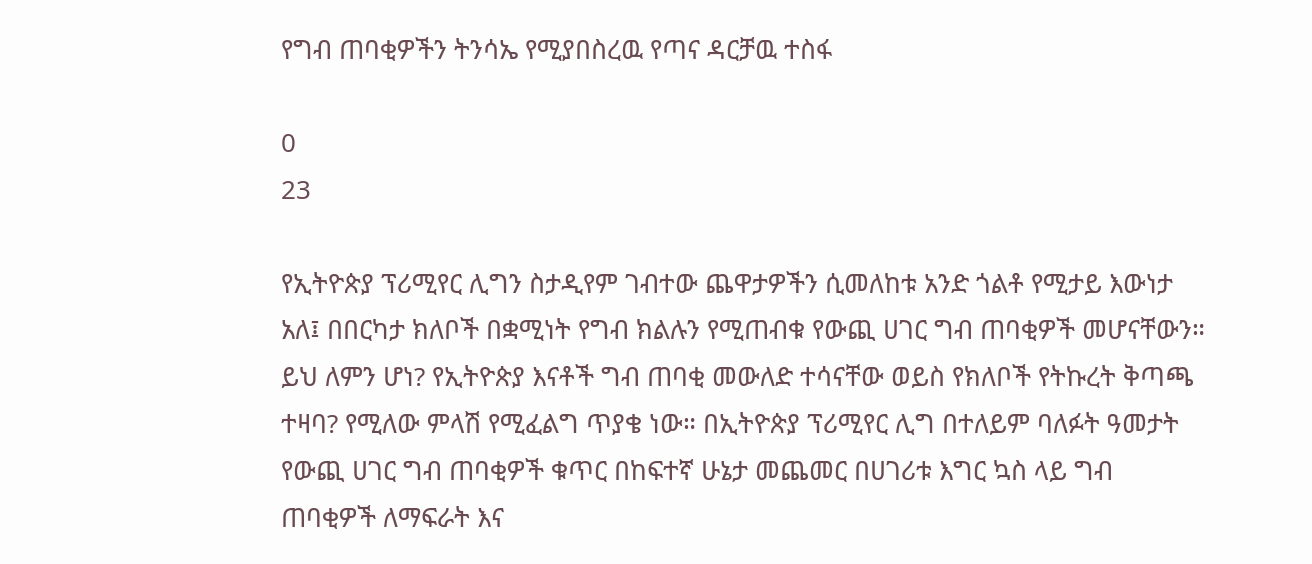የግብ ጠባቂዎችን ትንሳኤ የሚያበስረዉ የጣና ዳርቻዉ ተስፋ

0
23

የኢትዮጵያ ፕሪሚየር ሊግን ስታዲየም ገብተው ጨዋታዎችን ሲመለከቱ አንድ ጎልቶ የሚታይ እውነታ አለ፤ በበርካታ ክለቦች በቋሚነት የግብ ክልሉን የሚጠብቁ የውጪ ሀገር ግብ ጠባቂዎች መሆናቸውን። ይህ ለምን ሆነ? የኢትዮጵያ እናቶች ግብ ጠባቂ መውለድ ተሳናቸው ወይስ የክለቦች የትኩረት ቅጣጫ ተዛባ? የሚለው ምላሽ የሚፈልግ ጥያቄ ነው። በኢትዮጵያ ፕሪሚየር ሊግ በተለይም ባለፉት ዓመታት የውጪ ሀገር ግብ ጠባቂዎች ቁጥር በከፍተኛ ሁኔታ መጨመር በሀገሪቱ እግር ኳስ ላይ ግብ ጠባቂዎች ለማፍራት እና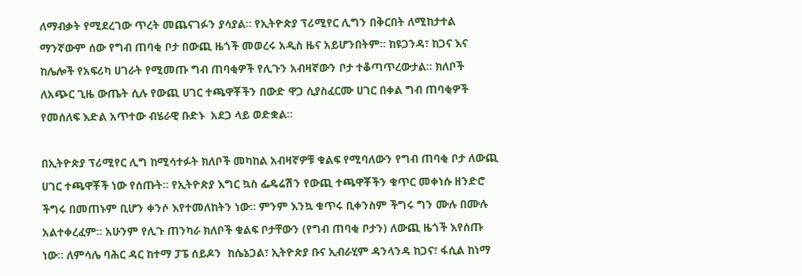ለማብቃት የሚደረገው ጥረት መጨናገፉን ያሳያል። የኢትዮጵያ ፕሪሚየር ሊግን በቅርበት ለሚከታተል ማንኛውም ሰው የግብ ጠባቂ ቦታ በውጪ ዜጎች መወረሩ አዲስ ዜና አይሆንበትም። ከዩጋንዳ፣ ከጋና እና ከሌሎች የአፍሪካ ሀገራት የሚመጡ ግብ ጠባቂዎች የሊጉን አብዛኛውን ቦታ ተቆጣጥረውታል። ክለቦች ለአጭር ጊዜ ውጤት ሲሉ የውጪ ሀገር ተጫዋቾችን በውድ ዋጋ ሲያስፈርሙ ሀገር በቀል ግብ ጠባቂዎች የመሰለፍ እድል አጥተው ብሄራዊ ቡድኑ  አደጋ ላይ ወድቋል።

በኢትዮጵያ ፕሪሚየር ሊግ ከሚሳተፉት ክለቦች መካከል አብዛኛዎቹ ቁልፍ የሚባለውን የግብ ጠባቂ ቦታ ለውጪ ሀገር ተጫዋቾች ነው የሰጡት። የኢትዮጵያ እግር ኳስ ፌዴሬሽን የውጪ ተጫዋቾችን ቁጥር መቀነሱ ዘንድሮ ችግሩ በመጠኑም ቢሆን ቀንሶ እየተመለከትን ነው። ምንም እንኳ ቁጥሩ ቢቀንስም ችግሩ ግን ሙሉ በሙሉ አልተቀረፈም። አሁንም የሊጉ ጠንካራ ክለቦች ቁልፍ ቦታቸውን (የግብ ጠባቂ ቦታን) ለውጪ ዜጎች እየሰጡ ነው። ለምሳሌ ባሕር ዳር ከተማ ፓፔ ሰይዶን  ከሴኔጋል፣ ኢትዮጵያ ቡና ኢብራሂም ዳንላንዳ ከጋና፣ ፋሲል ከነማ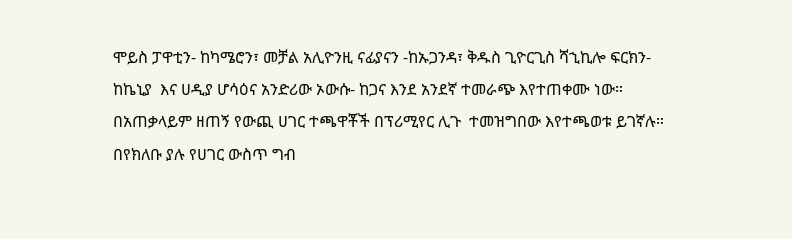ሞይስ ፓዋቲን- ከካሜሮን፣ መቻል አሊዮንዚ ናፊያናን -ከኡጋንዳ፣ ቅዱስ ጊዮርጊስ ሻኂኪሎ ፍርክን- ከኬኒያ  እና ሀዲያ ሆሳዕና አንድሪው ኦውሱ- ከጋና እንደ አንደኛ ተመራጭ እየተጠቀሙ ነው። በአጠቃላይም ዘጠኝ የውጪ ሀገር ተጫዋቾች በፕሪሚየር ሊጉ  ተመዝግበው እየተጫወቱ ይገኛሉ። በየክለቡ ያሉ የሀገር ውስጥ ግብ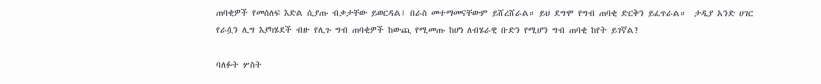ጠባቂዎች የመሰለፍ እድል ሲያጡ ብቃታቸው ይወርዳል፤ በራስ መተማመናቸውም ይሸረሸራል። ይህ ደግሞ የግብ ጠባቂ ድርቅን ይፈጥራል።  ታዲያ አንድ ሀገር የራሷን ሊግ እያካሄደች ብዙ የሊጉ ግብ ጠባቂዎች ከውጪ የሚመጡ ከሆነ ለብሄራዊ ቡድን የሚሆን ግብ ጠባቂ ከየት ይገኛል?

ባለፉት ሦስት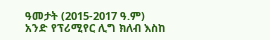ዓመታት (2015-2017 ዓ.ም) አንድ የፕሪሚየር ሊግ ክለብ እስከ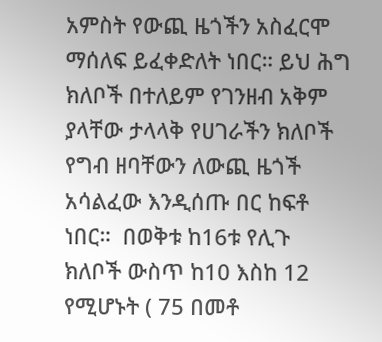አምስት የውጪ ዜጎችን አስፈርሞ ማሰለፍ ይፈቀድለት ነበር። ይህ ሕግ ክለቦች በተለይም የገንዘብ አቅም ያላቸው ታላላቅ የሀገራችን ክለቦች የግብ ዘባቸውን ለውጪ ዜጎች አሳልፈው እንዲሰጡ በር ከፍቶ ነበር።  በወቅቱ ከ16ቱ የሊጉ ክለቦች ውስጥ ከ10 እስከ 12 የሚሆኑት ( 75 በመቶ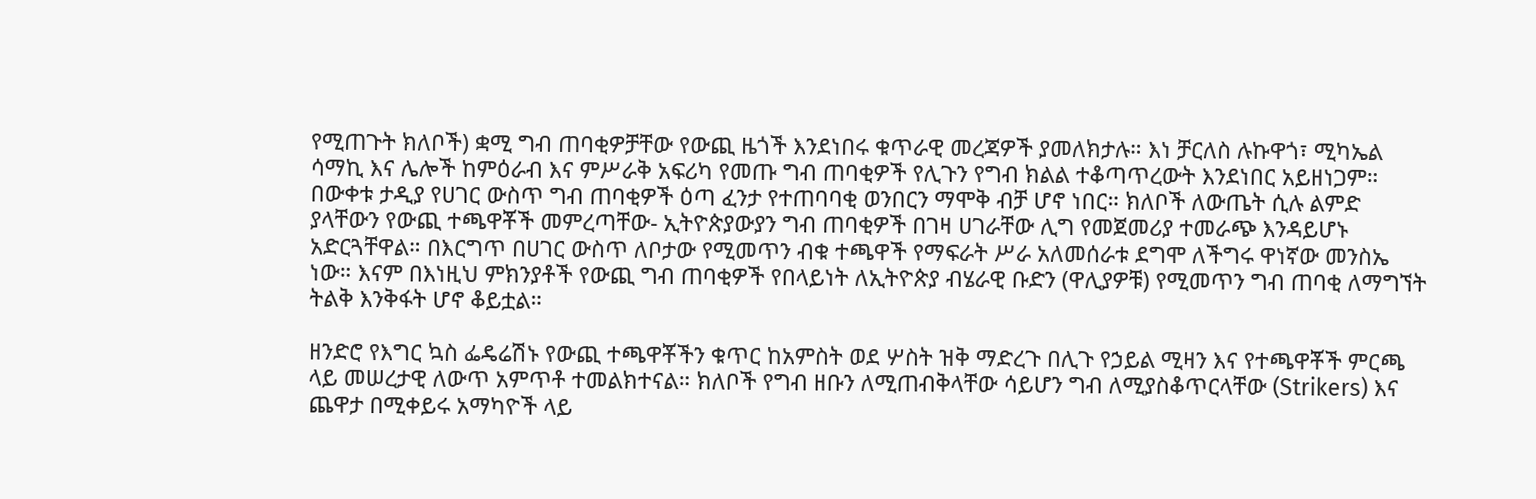የሚጠጉት ክለቦች) ቋሚ ግብ ጠባቂዎቻቸው የውጪ ዜጎች እንደነበሩ ቁጥራዊ መረጃዎች ያመለክታሉ። እነ ቻርለስ ሉኩዋጎ፣ ሚካኤል ሳማኪ እና ሌሎች ከምዕራብ እና ምሥራቅ አፍሪካ የመጡ ግብ ጠባቂዎች የሊጉን የግብ ክልል ተቆጣጥረውት እንደነበር አይዘነጋም። በውቀቱ ታዲያ የሀገር ውስጥ ግብ ጠባቂዎች ዕጣ ፈንታ የተጠባባቂ ወንበርን ማሞቅ ብቻ ሆኖ ነበር። ክለቦች ለውጤት ሲሉ ልምድ ያላቸውን የውጪ ተጫዋቾች መምረጣቸው- ኢትዮጵያውያን ግብ ጠባቂዎች በገዛ ሀገራቸው ሊግ የመጀመሪያ ተመራጭ እንዳይሆኑ አድርጓቸዋል። በእርግጥ በሀገር ውስጥ ለቦታው የሚመጥን ብቁ ተጫዋች የማፍራት ሥራ አለመሰራቱ ደግሞ ለችግሩ ዋነኛው መንስኤ ነው። እናም በእነዚህ ምክንያቶች የውጪ ግብ ጠባቂዎች የበላይነት ለኢትዮጵያ ብሄራዊ ቡድን (ዋሊያዎቹ) የሚመጥን ግብ ጠባቂ ለማግኘት ትልቅ እንቅፋት ሆኖ ቆይቷል።

ዘንድሮ የእግር ኳስ ፌዴሬሽኑ የውጪ ተጫዋቾችን ቁጥር ከአምስት ወደ ሦስት ዝቅ ማድረጉ በሊጉ የኃይል ሚዛን እና የተጫዋቾች ምርጫ ላይ መሠረታዊ ለውጥ አምጥቶ ተመልክተናል። ክለቦች የግብ ዘቡን ለሚጠብቅላቸው ሳይሆን ግብ ለሚያስቆጥርላቸው (Strikers) እና ጨዋታ በሚቀይሩ አማካዮች ላይ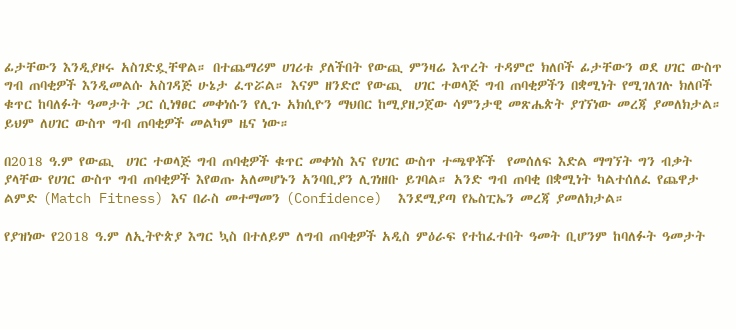ፊታቸውን እንዲያዞሩ አስገድዷቸዋል። በተጨማሪም ሀገሪቱ ያለችበት የውጪ ምንዛሬ እጥረት ተዳምሮ ክለቦች ፊታቸውን ወደ ሀገር ውስጥ ግብ ጠባቂዎች እንዲመልሱ አስገዳጅ ሁኔታ ፈጥሯል። እናም ዘንድሮ የውጪ  ሀገር ተወላጅ ግብ ጠባቂዎችን በቋሚነት የሚገለገሉ ክለቦች ቁጥር ከባለፉት ዓመታት ጋር ሲነፃፀር መቀነሱን የሊጉ አክሲዮን ማህበር ከሚያዘጋጀው ሳምንታዊ መጽሔጵት ያገኘነው መረጃ ያመለክታል። ይህም ለሀገር ውስጥ ግብ ጠባቂዎች መልካም ዜና ነው።

በ2018 ዓ.ም የውጪ  ሀገር ተወላጅ ግብ ጠባቂዎች ቁጥር መቀነስ እና የሀገር ውስጥ ተጫዋቾች  የመሰለፍ እድል ማግኘት ግን ብቃት ያላቸው የሀገር ውስጥ ግብ ጠባቂዎች እየወጡ አለመሆኑን አንባቢያን ሊገነዘቡ ይገባል። አንድ ግብ ጠባቂ በቋሚነት ካልተሰለፈ የጨዋታ ልምድ (Match Fitness) እና በራስ መተማመን (Confidence)  እንደሚያጣ የኤስፒኤን መረጃ ያመለክታል።

የያዝነው የ2018 ዓ.ም ለኢትዮጵያ እግር ኳስ በተለይም ለግብ ጠባቂዎች አዲስ ምዕራፍ የተከፈተበት ዓመት ቢሆንም ከባለፉት ዓመታት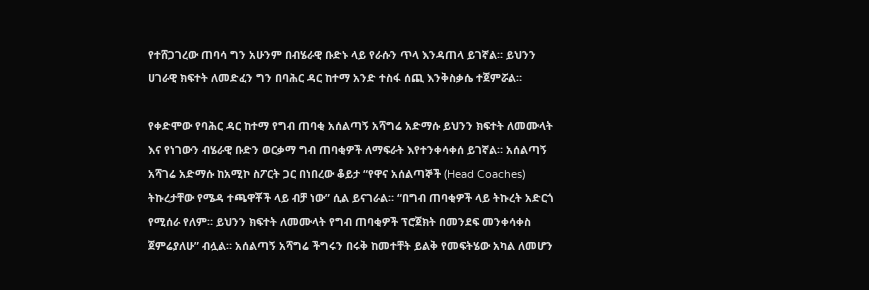የተሸጋገረው ጠባሳ ግን አሁንም በብሄራዊ ቡድኑ ላይ የራሱን ጥላ እንዳጠላ ይገኛል። ይህንን ሀገራዊ ክፍተት ለመድፈን ግን በባሕር ዳር ከተማ አንድ ተስፋ ሰጪ እንቅስቃሴ ተጀምሯል።

የቀድሞው የባሕር ዳር ከተማ የግብ ጠባቂ አሰልጣኝ አሻግሬ አድማሱ ይህንን ክፍተት ለመሙላት እና የነገውን ብሄራዊ ቡድን ወርቃማ ግብ ጠባቂዎች ለማፍራት እየተንቀሳቀሰ ይገኛል። አሰልጣኝ አሻገሬ አድማሱ ከአሚኮ ስፖርት ጋር በነበረው ቆይታ “የዋና አሰልጣኞች (Head Coaches) ትኩረታቸው የሜዳ ተጫዋቾች ላይ ብቻ ነው” ሲል ይናገራል። “በግብ ጠባቂዎች ላይ ትኩረት አድርጎ የሚሰራ የለም። ይህንን ክፍተት ለመሙላት የግብ ጠባቂዎች ፕሮጀክት በመንደፍ መንቀሳቀስ ጀምሬያለሁ” ብሏል። አሰልጣኝ አሻግሬ ችግሩን በሩቅ ከመተቸት ይልቅ የመፍትሄው አካል ለመሆን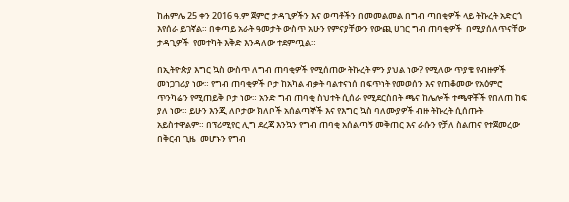ከሐምሌ 25 ቀን 2016 ዓ.ም ጀምሮ ታዳጊዎችን እና ወጣቶችን በመመልመል በግብ ጣበቂዎች ላይ ትኩረት አድርጎ እየሰራ ይገኛል። በቀጣይ አራት ዓመታት ውስጥ አሁን የምናያቸውን የውጪ ሀገር ግብ ጠባቂዎች  በሚያሰለጥናቸው ታዳጊዎች  የመተካት እቅድ እንዳለው ተደምጧል።

በኢትዮጵያ እግር ኳስ ውስጥ ለግብ ጠባቂዎች የሚሰጠው ትኩረት ምን ያህል ነው? የሚለው ጥያቄ የብዙዎች መነጋገሪያ ነው። የግብ ጠባቂዎች ቦታ ከአካል ብቃት ባልተናነሰ በፍጥነት የመወሰን እና የጠቆመው የአዕምሮ ጥንካሬን የሚጠይቅ ቦታ ነው። አንድ ግብ ጠባቂ ስህተት ሲሰራ የሚደርስበት ጫና ከሌሎች ተጫዋቾች የበለጠ ከፍ ያለ ነው። ይሁን እንጂ ለቦታው ክለቦች አሰልጣኞች እና የእግር ኳስ ባለሙያዎች ብዙ ትኩረት ሲሰጡት አይስተዋልም። በፕሪሚየር ሊግ ደረጃ እንኳን የግብ ጠባቂ አሰልጣኝ መቅጠር እና ራሱን የቻለ ስልጠና የተጀመረው በቅርብ ጊዜ  መሆኑን የግብ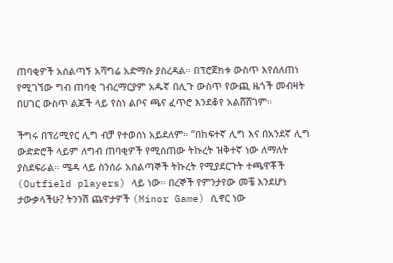ጠባቂዎች አሰልጣኝ አሻግሬ አድማሱ ያስረዳል። በፕሮጀክቱ ውስጥ እየሰለጠነ የሚገኘው ግብ ጠባቂ ገብረማርያም አዱኛ በሊጉ ውስጥ የውጪ ዜጎች መብዛት በሀገር ውስጥ ልጆች ላይ የስነ ልቦና ጫና ፈጥሮ እንደቆየ አልሸሸገም።

ችግሩ በፕሪሚየር ሊግ ብቻ የተወሰነ አይደለም። “በከፍተኛ ሊግ እና በአንደኛ ሊግ ውድድሮች ላይም ለግብ ጠባቂዎች የሚሰጠው ትኩረት ዝቅተኛ ነው ለማለት ያስደፍራል። ሜዳ ላይ ስንሰራ አሰልጣኞች ትኩረት የሚያደርጉት ተጫዋቾች (Outfield players) ላይ ነው። በረኞች የምንታየው መቼ እንደሆነ ታውቃላችሁ? ትንንሽ ጨዋታዎች (Minor Game) ሲኖር ነው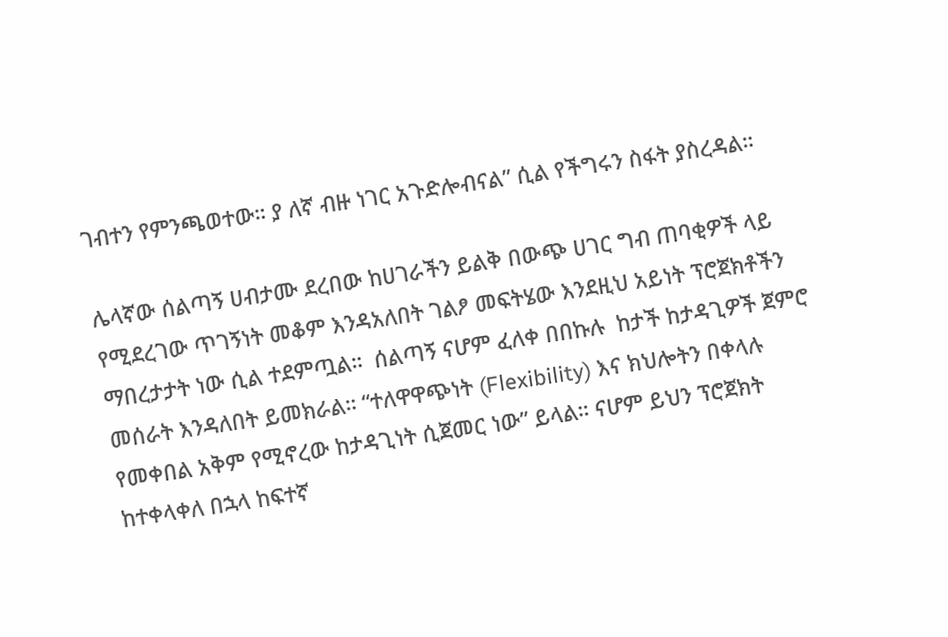ገብተን የምንጫወተው። ያ ለኛ ብዙ ነገር አጉድሎብናል” ሲል የችግሩን ስፋት ያስረዳል።

ሌላኛው ሰልጣኝ ሀብታሙ ደረበው ከሀገራችን ይልቅ በውጭ ሀገር ግብ ጠባቂዎች ላይ የሚደረገው ጥገኝነት መቆም እንዳአለበት ገልፆ መፍትሄው እንደዚህ አይነት ፕሮጀክቶችን ማበረታታት ነው ሲል ተደምጧል።  ሰልጣኝ ናሆም ፈለቀ በበኩሉ  ከታች ከታዳጊዎች ጀምሮ መሰራት እንዳለበት ይመክራል። “ተለዋዋጭነት (Flexibility) እና ክህሎትን በቀላሉ የመቀበል አቅም የሚኖረው ከታዳጊነት ሲጀመር ነው” ይላል። ናሆም ይህን ፕሮጀክት ከተቀላቀለ በኋላ ከፍተኛ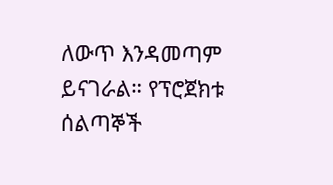ለውጥ እንዳመጣም ይናገራል። የፕሮጀክቱ ሰልጣኞች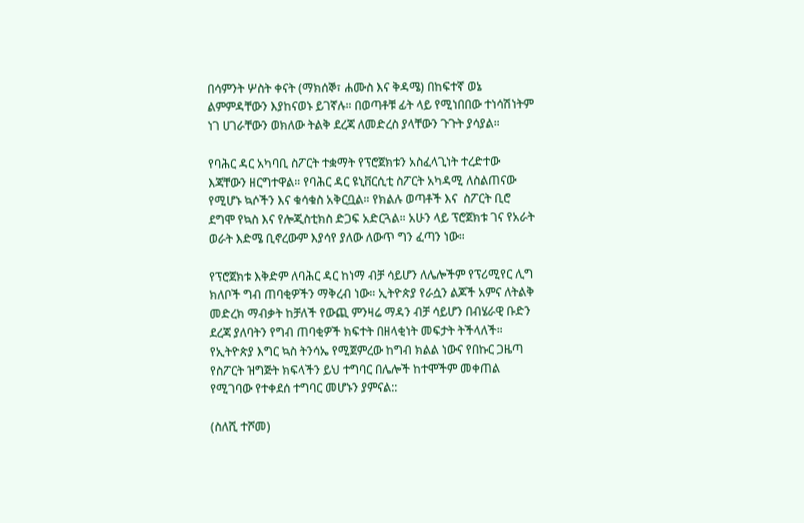በሳምንት ሦስት ቀናት (ማክሰኞ፣ ሐሙስ እና ቅዳሜ) በከፍተኛ ወኔ ልምምዳቸውን እያከናወኑ ይገኛሉ። በወጣቶቹ ፊት ላይ የሚነበበው ተነሳሽነትም ነገ ሀገራቸውን ወክለው ትልቅ ደረጃ ለመድረስ ያላቸውን ጉጉት ያሳያል።

የባሕር ዳር አካባቢ ስፖርት ተቋማት የፕሮጀክቱን አስፈላጊነት ተረድተው እጃቸውን ዘርግተዋል። የባሕር ዳር ዩኒቨርሲቲ ስፖርት አካዳሚ ለስልጠናው የሚሆኑ ኳሶችን እና ቁሳቁስ አቅርቧል። የክልሉ ወጣቶች እና  ስፖርት ቢሮ ደግሞ የኳስ እና የሎጂስቲክስ ድጋፍ አድርጓል። አሁን ላይ ፕሮጀክቱ ገና የአራት ወራት እድሜ ቢኖረውም እያሳየ ያለው ለውጥ ግን ፈጣን ነው።

የፕሮጀክቱ እቅድም ለባሕር ዳር ከነማ ብቻ ሳይሆን ለሌሎችም የፕሪሚየር ሊግ ክለቦች ግብ ጠባቂዎችን ማቅረብ ነው። ኢትዮጵያ የራሷን ልጆች አምና ለትልቅ መድረክ ማብቃት ከቻለች የውጪ ምንዛሬ ማዳን ብቻ ሳይሆን በብሄራዊ ቡድን ደረጃ ያለባትን የግብ ጠባቂዎች ክፍተት በዘላቂነት መፍታት ትችላለች። የኢትዮጵያ እግር ኳስ ትንሳኤ የሚጀምረው ከግብ ክልል ነውና የበኩር ጋዜጣ የስፖርት ዝግጅት ክፍላችን ይህ ተግባር በሌሎች ከተሞችም መቀጠል የሚገባው የተቀደሰ ተግባር መሆኑን ያምናል::

(ስለሺ ተሾመ)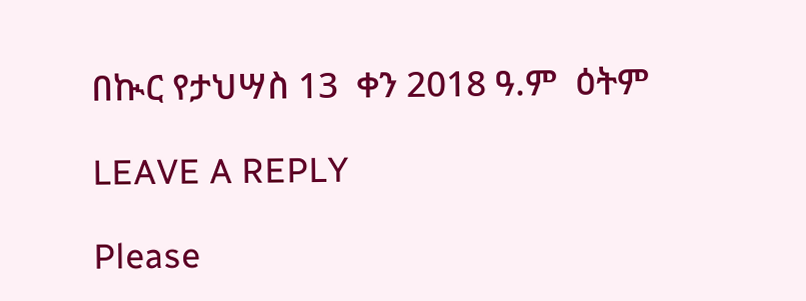በኲር የታህሣስ 13  ቀን 2018 ዓ.ም  ዕትም

LEAVE A REPLY

Please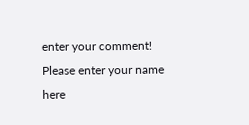enter your comment!
Please enter your name here